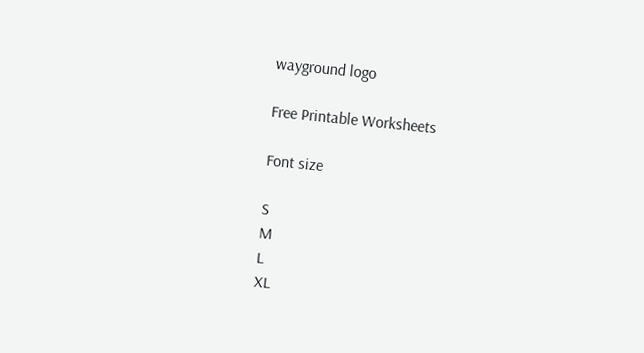wayground logo

Free Printable Worksheets

Font size

S
M
L
XL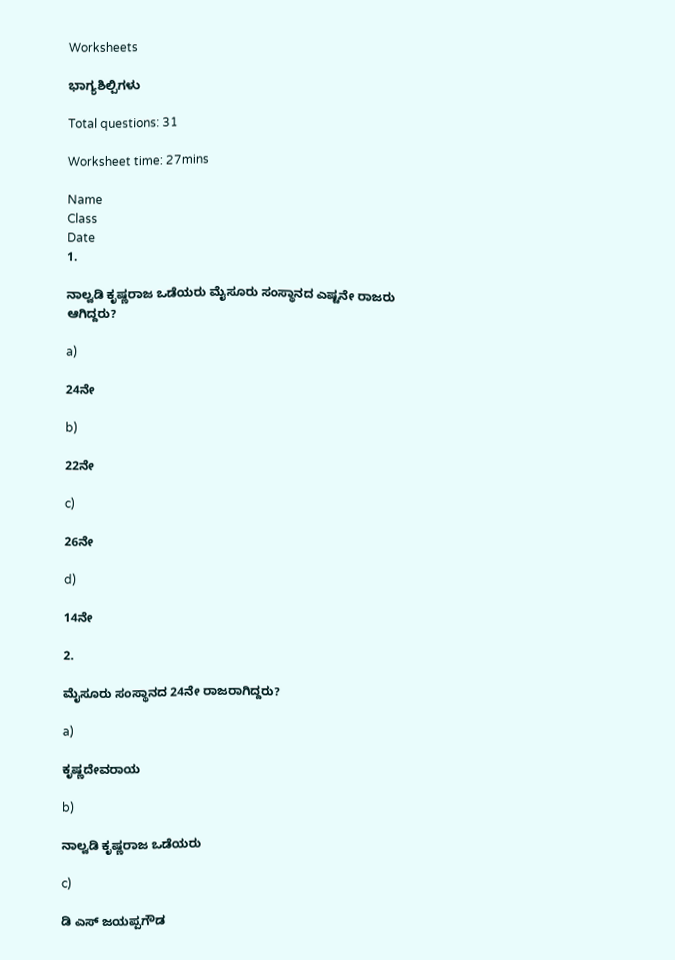Worksheets

ಭಾಗ್ಯಶಿಲ್ಪಿಗಳು

Total questions: 31

Worksheet time: 27mins

Name
Class
Date
1.

ನಾಲ್ವಡಿ ಕೃಷ್ಣರಾಜ ಒಡೆಯರು ಮೈಸೂರು ಸಂಸ್ಥಾನದ ಎಷ್ಟನೇ ರಾಜರು ಆಗಿದ್ದರು?

a)

24ನೇ

b)

22ನೇ

c)

26ನೇ

d)

14ನೇ

2.

ಮೈಸೂರು ಸಂಸ್ಥಾನದ 24ನೇ ರಾಜರಾಗಿದ್ದರು?

a)

ಕೃಷ್ಣದೇವರಾಯ

b)

ನಾಲ್ವಡಿ ಕೃಷ್ಣರಾಜ ಒಡೆಯರು

c)

ಡಿ ಎಸ್ ಜಯಪ್ಪಗೌಡ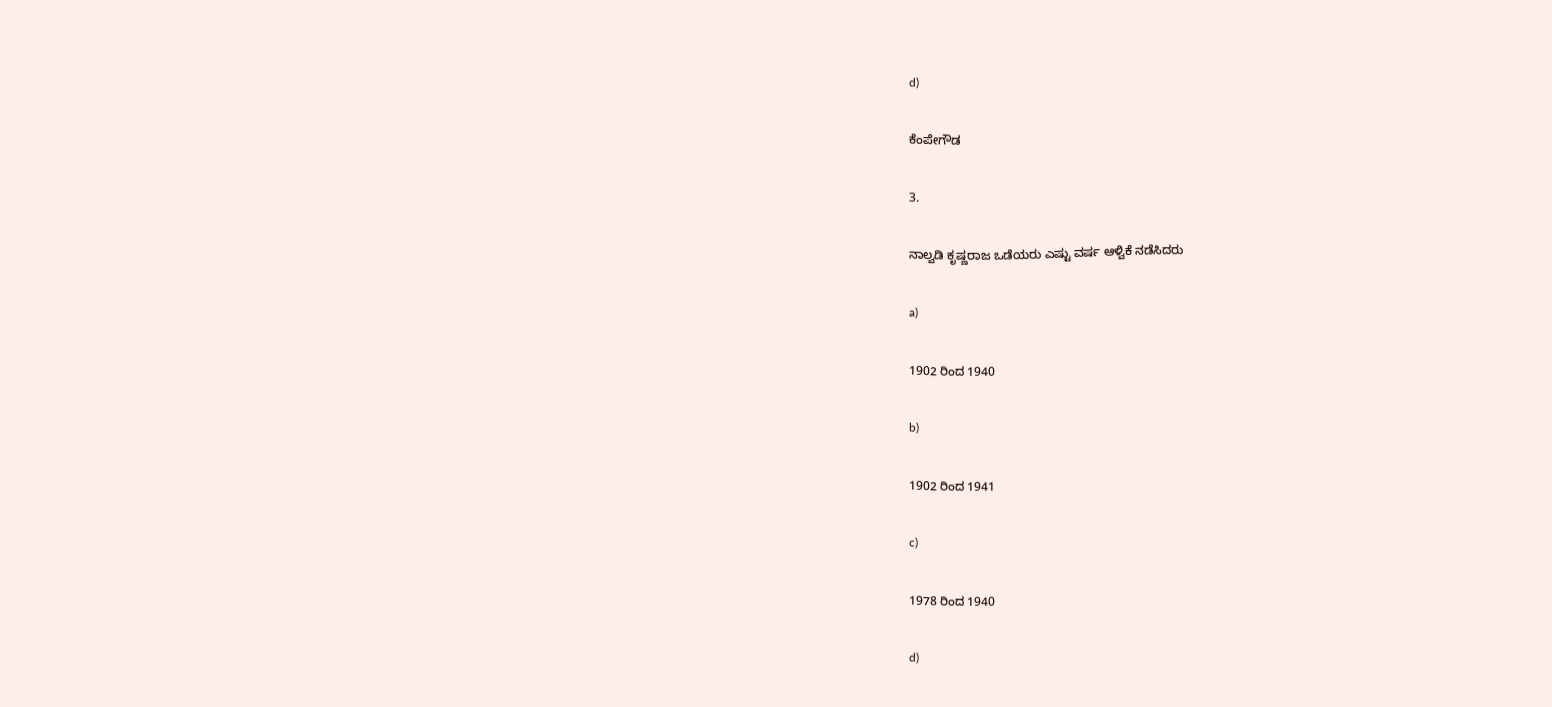d)

ಕೆಂಪೇಗೌಡ

3.

ನಾಲ್ವಡಿ ಕೃಷ್ಣರಾಜ ಒಡೆಯರು ಎಷ್ಟು ವರ್ಷ ಆಳ್ವಿಕೆ ನಡೆಸಿದರು

a)

1902 ರಿಂದ 1940

b)

1902 ರಿಂದ 1941

c)

1978 ರಿಂದ 1940

d)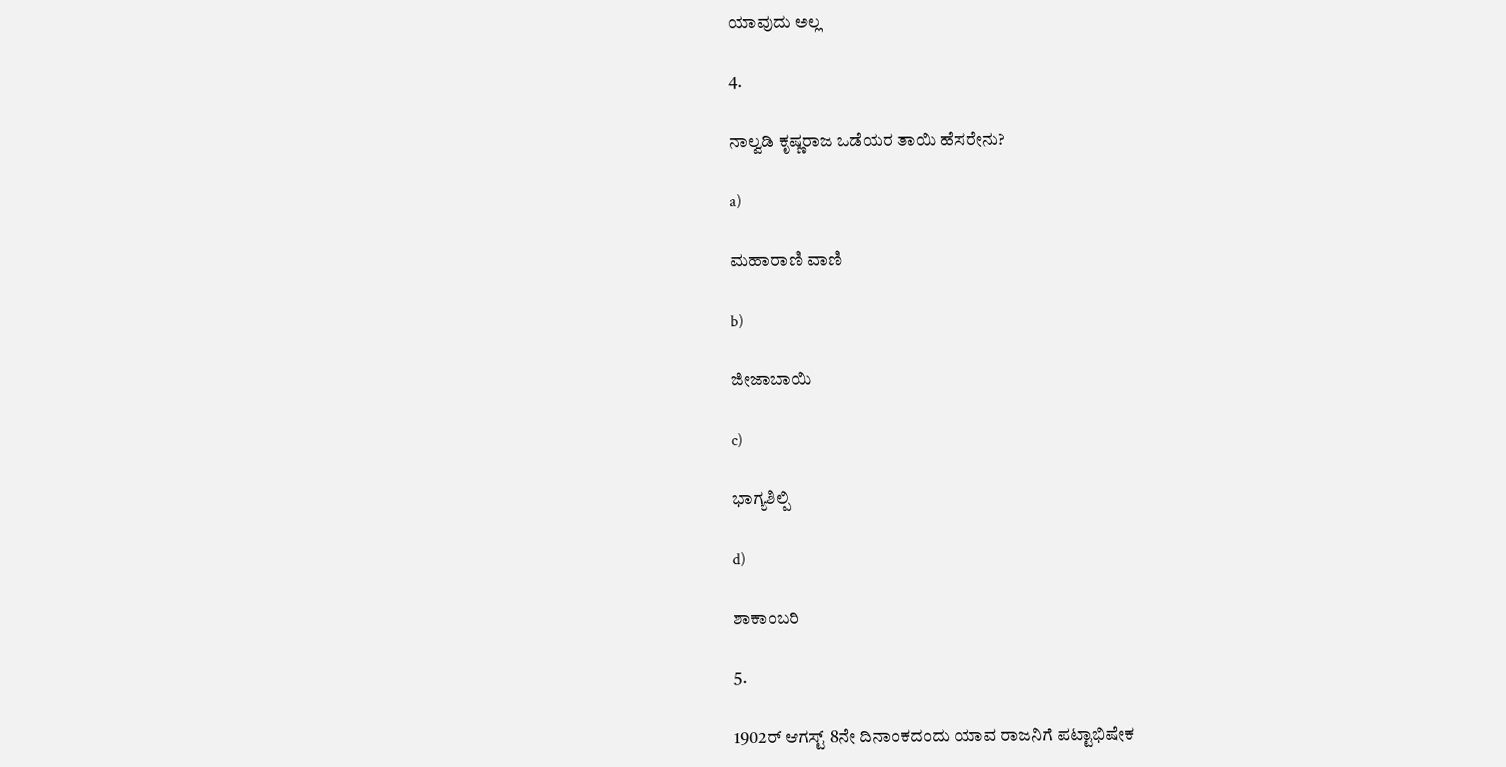ಯಾವುದು ಅಲ್ಲ

4.

ನಾಲ್ವಡಿ ಕೃಷ್ಣರಾಜ ಒಡೆಯರ ತಾಯಿ ಹೆಸರೇನು?

a)

ಮಹಾರಾಣಿ ವಾಣಿ

b)

ಜೀಜಾಬಾಯಿ

c)

ಭಾಗ್ಯಶಿಲ್ಪಿ

d)

ಶಾಕಾಂಬರಿ

5.

1902ರ್ ಆಗಸ್ಟ್ 8ನೇ ದಿನಾಂಕದಂದು ಯಾವ ರಾಜನಿಗೆ ಪಟ್ಟಾಭಿಷೇಕ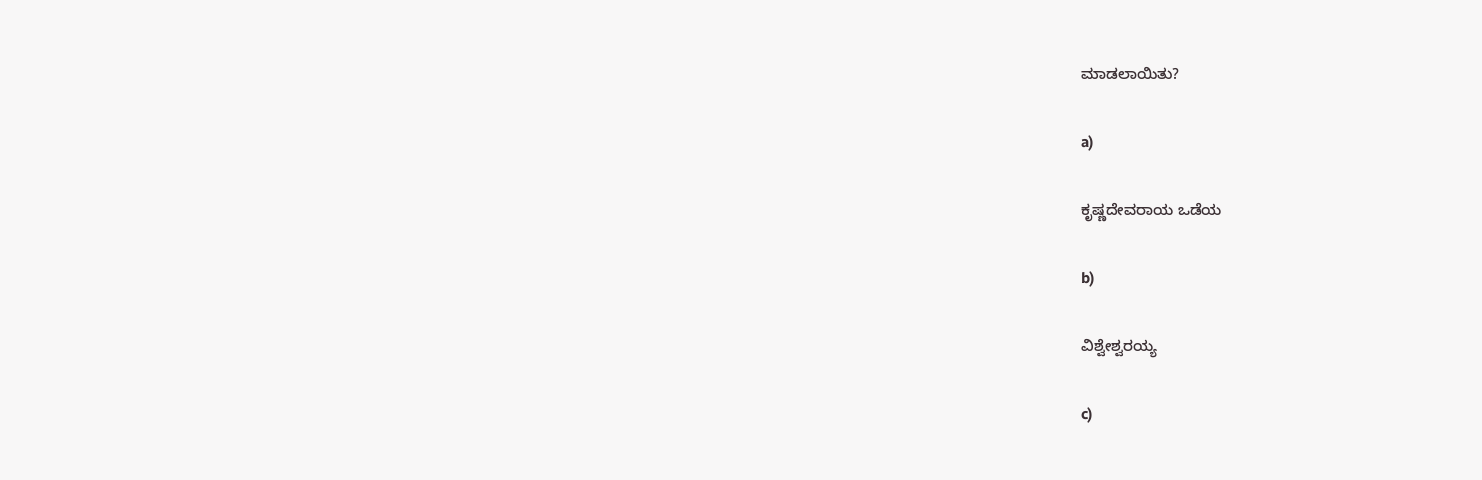ಮಾಡಲಾಯಿತು?

a)

ಕೃಷ್ಣದೇವರಾಯ ಒಡೆಯ

b)

ವಿಶ್ವೇಶ್ವರಯ್ಯ

c)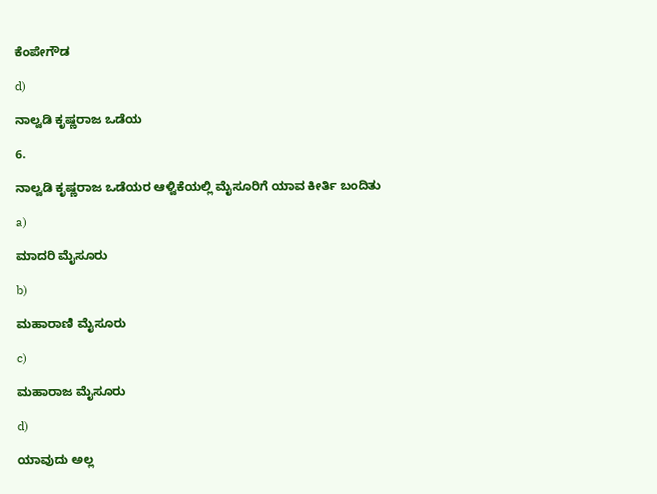ಕೆಂಪೇಗೌಡ

d)

ನಾಲ್ವಡಿ ಕೃಷ್ಣರಾಜ ಒಡೆಯ

6.

ನಾಲ್ವಡಿ ಕೃಷ್ಣರಾಜ ಒಡೆಯರ ಆಳ್ವಿಕೆಯಲ್ಲಿ ಮೈಸೂರಿಗೆ ಯಾವ ಕೀರ್ತಿ ಬಂದಿತು

a)

ಮಾದರಿ ಮೈಸೂರು

b)

ಮಹಾರಾಣಿ ಮೈಸೂರು

c)

ಮಹಾರಾಜ ಮೈಸೂರು

d)

ಯಾವುದು ಅಲ್ಲ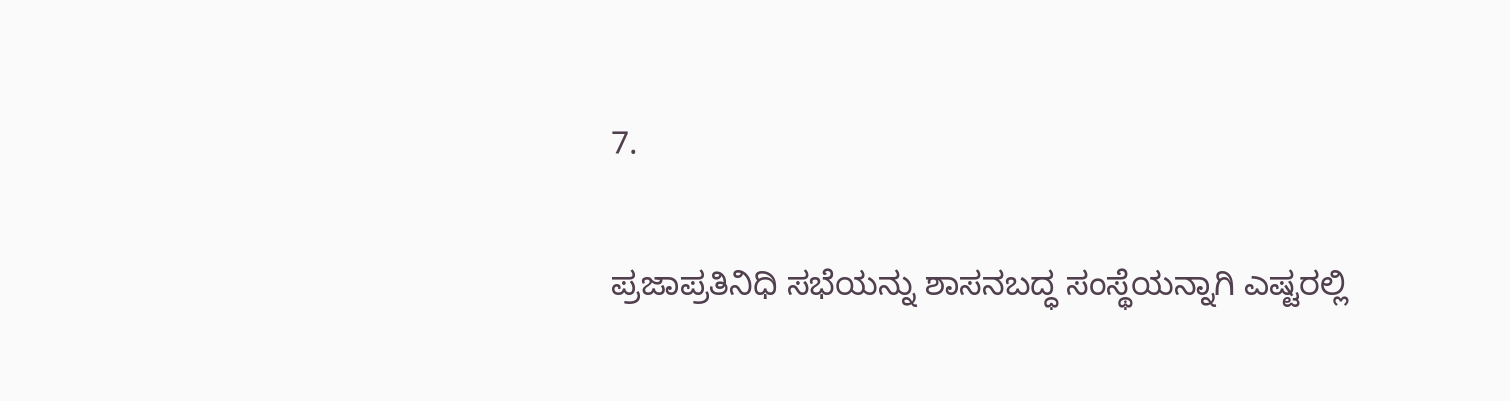7.

ಪ್ರಜಾಪ್ರತಿನಿಧಿ ಸಭೆಯನ್ನು ಶಾಸನಬದ್ಧ ಸಂಸ್ಥೆಯನ್ನಾಗಿ ಎಷ್ಟರಲ್ಲಿ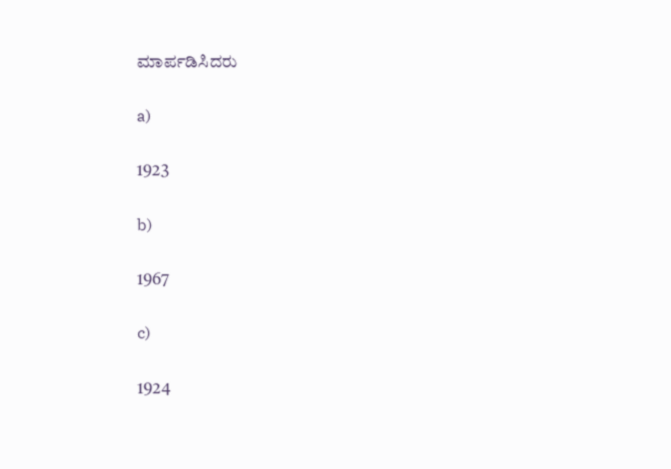ಮಾರ್ಪಡಿಸಿದರು

a)

1923

b)

1967

c)

1924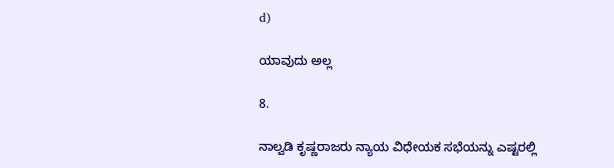d)

ಯಾವುದು ಅಲ್ಲ

8.

ನಾಲ್ವಡಿ ಕೃಷ್ಣರಾಜರು ನ್ಯಾಯ ವಿಧೇಯಕ ಸಭೆಯನ್ನು ಎಷ್ಟರಲ್ಲಿ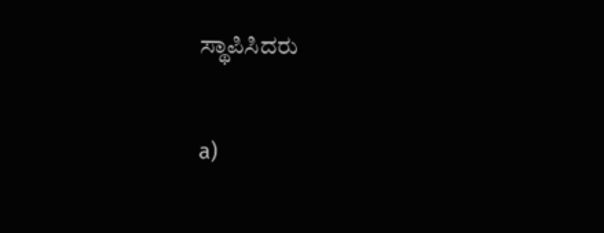ಸ್ಥಾಪಿಸಿದರು

a)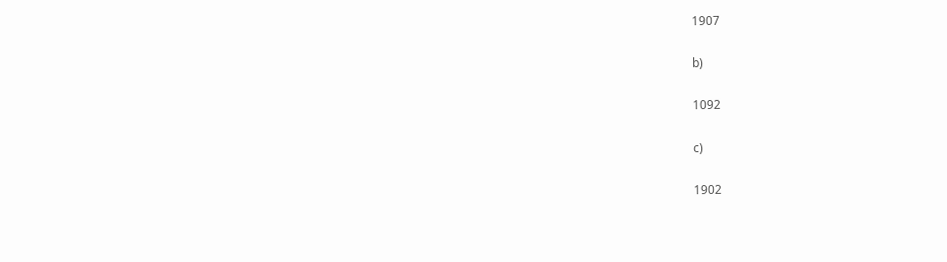1907

b)

1092

c)

1902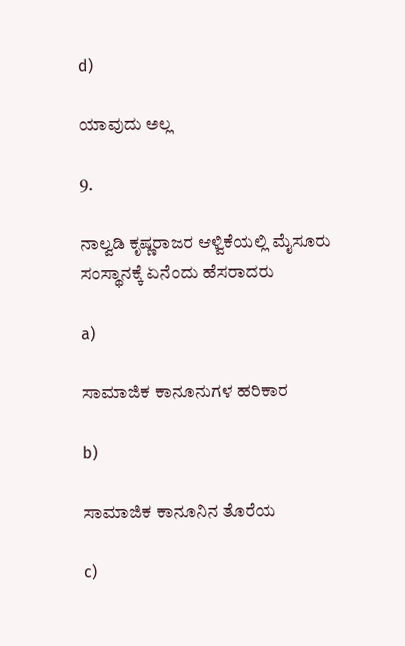d)

ಯಾವುದು ಅಲ್ಲ

9.

ನಾಲ್ವಡಿ ಕೃಷ್ಣರಾಜರ ಆಳ್ವಿಕೆಯಲ್ಲಿ ಮೈಸೂರು ಸಂಸ್ಥಾನಕ್ಕೆ ಏನೆಂದು ಹೆಸರಾದರು

a)

ಸಾಮಾಜಿಕ ಕಾನೂನುಗಳ ಹರಿಕಾರ

b)

ಸಾಮಾಜಿಕ ಕಾನೂನಿನ ತೊರೆಯ

c)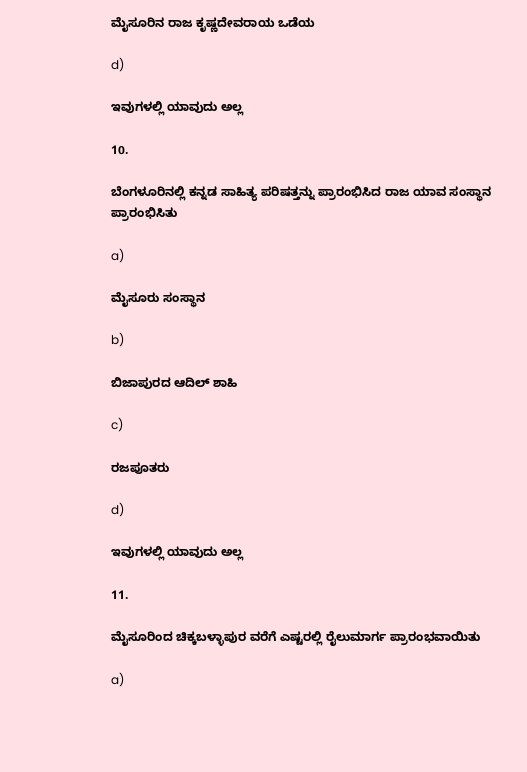ಮೈಸೂರಿನ ರಾಜ ಕೃಷ್ಣದೇವರಾಯ ಒಡೆಯ

d)

ಇವುಗಳಲ್ಲಿ ಯಾವುದು ಅಲ್ಲ

10.

ಬೆಂಗಳೂರಿನಲ್ಲಿ ಕನ್ನಡ ಸಾಹಿತ್ಯ ಪರಿಷತ್ತನ್ನು ಪ್ರಾರಂಭಿಸಿದ ರಾಜ ಯಾವ ಸಂಸ್ಥಾನ ಪ್ರಾರಂಭಿಸಿತು

a)

ಮೈಸೂರು ಸಂಸ್ಥಾನ

b)

ಬಿಜಾಪುರದ ಆದಿಲ್ ಶಾಹಿ

c)

ರಜಪೂತರು

d)

ಇವುಗಳಲ್ಲಿ ಯಾವುದು ಅಲ್ಲ

11.

ಮೈಸೂರಿಂದ ಚಿಕ್ಕಬಳ್ಳಾಪುರ ವರೆಗೆ ಎಷ್ಟರಲ್ಲಿ ರೈಲುಮಾರ್ಗ ಪ್ರಾರಂಭವಾಯಿತು

a)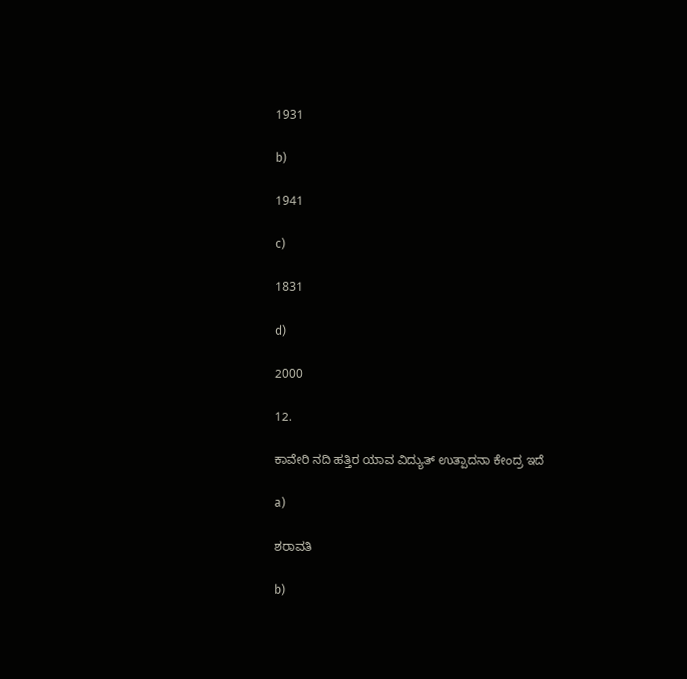1931

b)

1941

c)

1831

d)

2000

12.

ಕಾವೇರಿ ನದಿ ಹತ್ತಿರ ಯಾವ ವಿದ್ಯುತ್ ಉತ್ಪಾದನಾ ಕೇಂದ್ರ ಇದೆ

a)

ಶರಾವತಿ

b)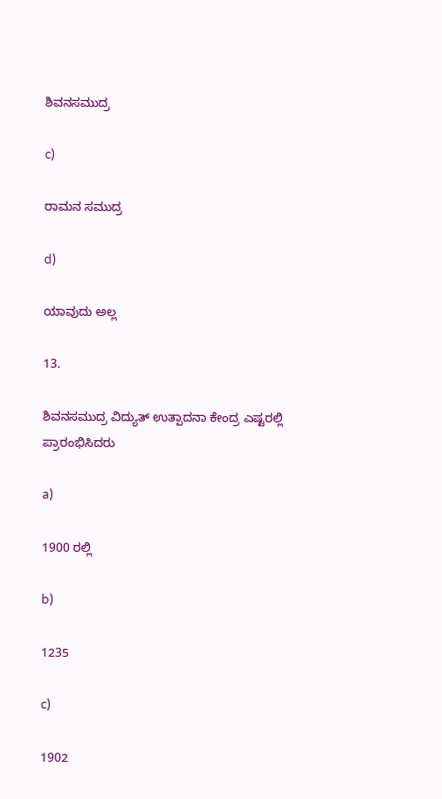ಶಿವನಸಮುದ್ರ

c)

ರಾಮನ ಸಮುದ್ರ

d)

ಯಾವುದು ಅಲ್ಲ

13.

ಶಿವನಸಮುದ್ರ ವಿದ್ಯುತ್ ಉತ್ಪಾದನಾ ಕೇಂದ್ರ ಎಷ್ಟರಲ್ಲಿ ಪ್ರಾರಂಭಿಸಿದರು

a)

1900 ರಲ್ಲಿ

b)

1235

c)

1902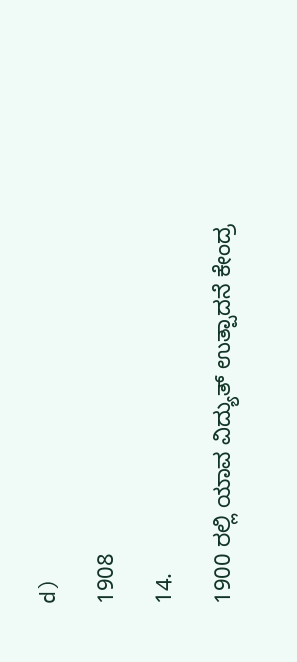d)

1908

14.

1900 ರಲ್ಲಿ ಯಾವ ವಿದ್ಯುತ್ ಉತ್ಪಾದನೆ ಕೇಂದ್ರ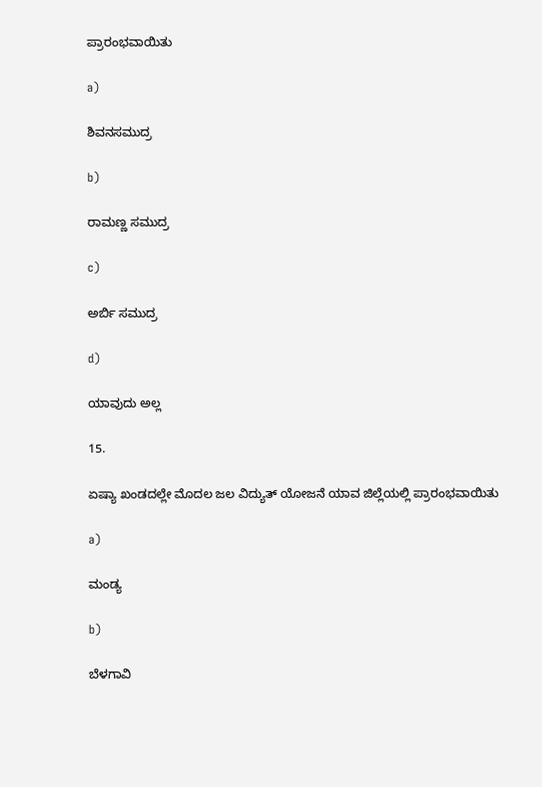ಪ್ರಾರಂಭವಾಯಿತು

a)

ಶಿವನಸಮುದ್ರ

b)

ರಾಮಣ್ಣ ಸಮುದ್ರ

c)

ಅರ್ಬಿ ಸಮುದ್ರ

d)

ಯಾವುದು ಅಲ್ಲ

15.

ಏಷ್ಯಾ ಖಂಡದಲ್ಲೇ ಮೊದಲ ಜಲ ವಿದ್ಯುತ್ ಯೋಜನೆ ಯಾವ ಜಿಲ್ಲೆಯಲ್ಲಿ ಪ್ರಾರಂಭವಾಯಿತು

a)

ಮಂಡ್ಯ

b)

ಬೆಳಗಾವಿ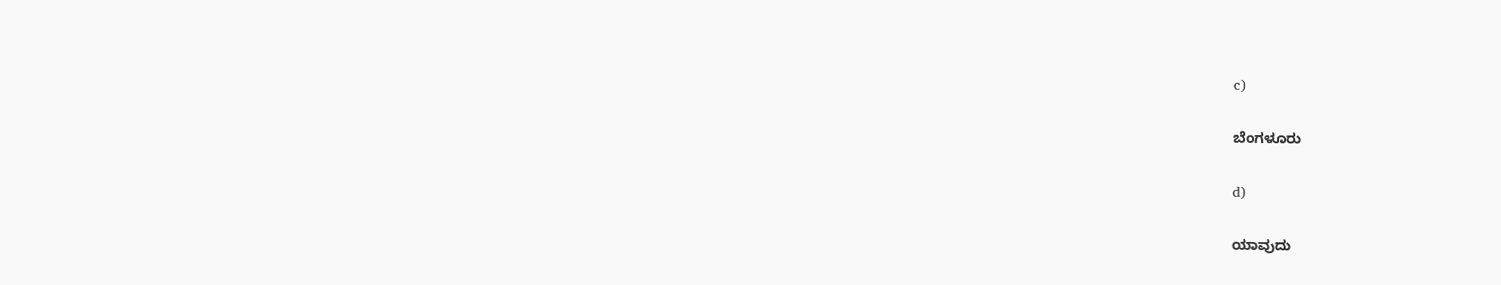c)

ಬೆಂಗಳೂರು

d)

ಯಾವುದು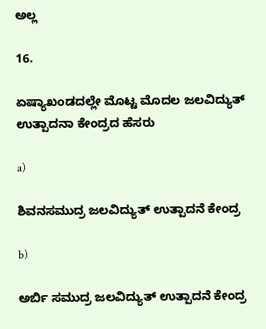ಅಲ್ಲ

16.

ಏಷ್ಯಾಖಂಡದಲ್ಲೇ ಮೊಟ್ಟ ಮೊದಲ ಜಲವಿದ್ಯುತ್ ಉತ್ಪಾದನಾ ಕೇಂದ್ರದ ಹೆಸರು

a)

ಶಿವನಸಮುದ್ರ ಜಲವಿದ್ಯುತ್ ಉತ್ಪಾದನೆ ಕೇಂದ್ರ

b)

ಅರ್ಬಿ ಸಮುದ್ರ ಜಲವಿದ್ಯುತ್ ಉತ್ಪಾದನೆ ಕೇಂದ್ರ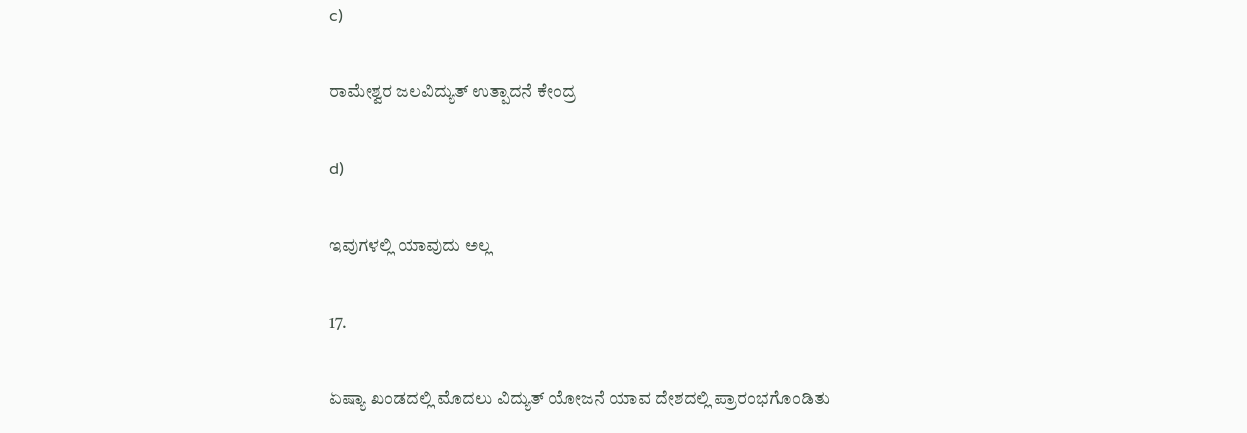c)

ರಾಮೇಶ್ವರ ಜಲವಿದ್ಯುತ್ ಉತ್ಪಾದನೆ ಕೇಂದ್ರ

d)

ಇವುಗಳಲ್ಲಿ ಯಾವುದು ಅಲ್ಲ

17.

ಏಷ್ಯಾ ಖಂಡದಲ್ಲಿ ಮೊದಲು ವಿದ್ಯುತ್ ಯೋಜನೆ ಯಾವ ದೇಶದಲ್ಲಿ ಪ್ರಾರಂಭಗೊಂಡಿತು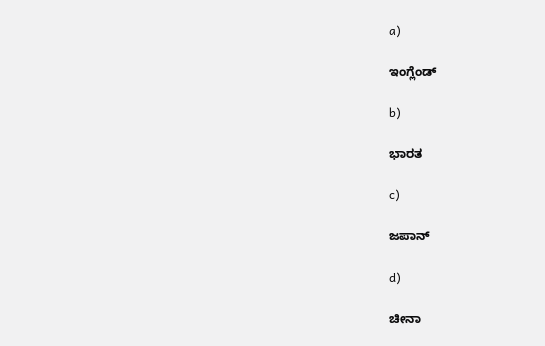a)

ಇಂಗ್ಲೆಂಡ್

b)

ಭಾರತ

c)

ಜಪಾನ್

d)

ಚೀನಾ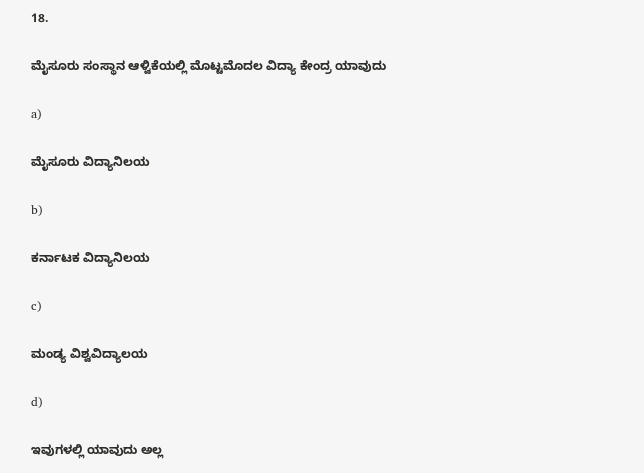18.

ಮೈಸೂರು ಸಂಸ್ಥಾನ ಆಳ್ವಿಕೆಯಲ್ಲಿ ಮೊಟ್ಟಮೊದಲ ವಿದ್ಯಾ ಕೇಂದ್ರ ಯಾವುದು

a)

ಮೈಸೂರು ವಿದ್ಯಾನಿಲಯ

b)

ಕರ್ನಾಟಕ ವಿದ್ಯಾನಿಲಯ

c)

ಮಂಡ್ಯ ವಿಶ್ವವಿದ್ಯಾಲಯ

d)

ಇವುಗಳಲ್ಲಿ ಯಾವುದು ಅಲ್ಲ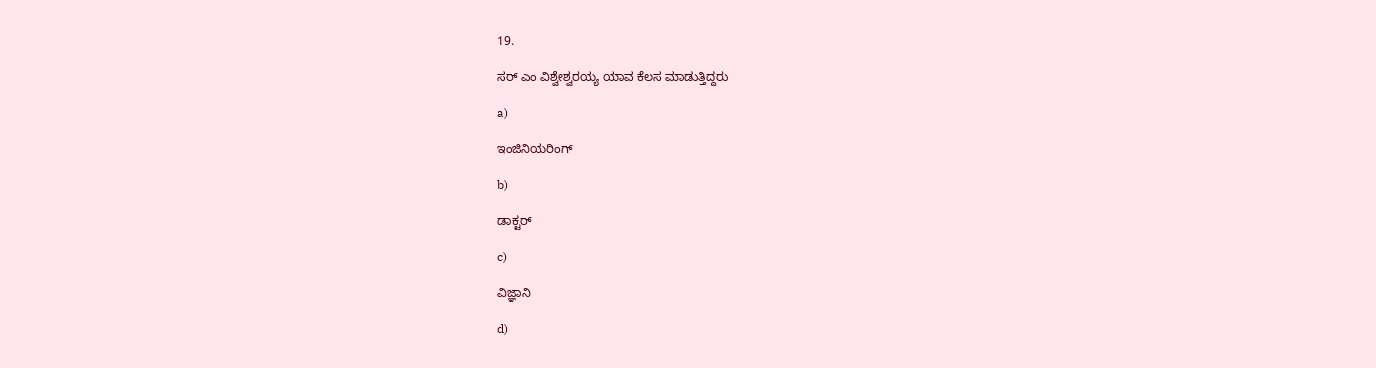19.

ಸರ್ ಎಂ ವಿಶ್ವೇಶ್ವರಯ್ಯ ಯಾವ ಕೆಲಸ ಮಾಡುತ್ತಿದ್ದರು

a)

ಇಂಜಿನಿಯರಿಂಗ್

b)

ಡಾಕ್ಟರ್

c)

ವಿಜ್ಞಾನಿ

d)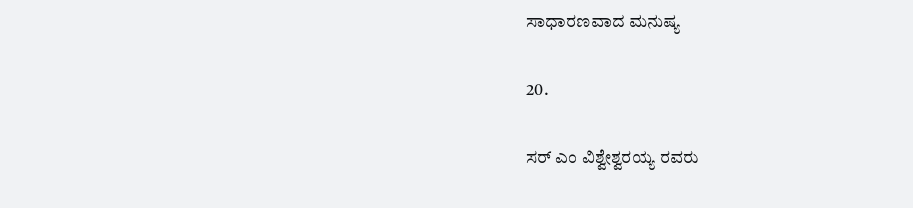ಸಾಧಾರಣವಾದ ಮನುಷ್ಯ

20.

ಸರ್ ಎಂ ವಿಶ್ವೇಶ್ವರಯ್ಯ ರವರು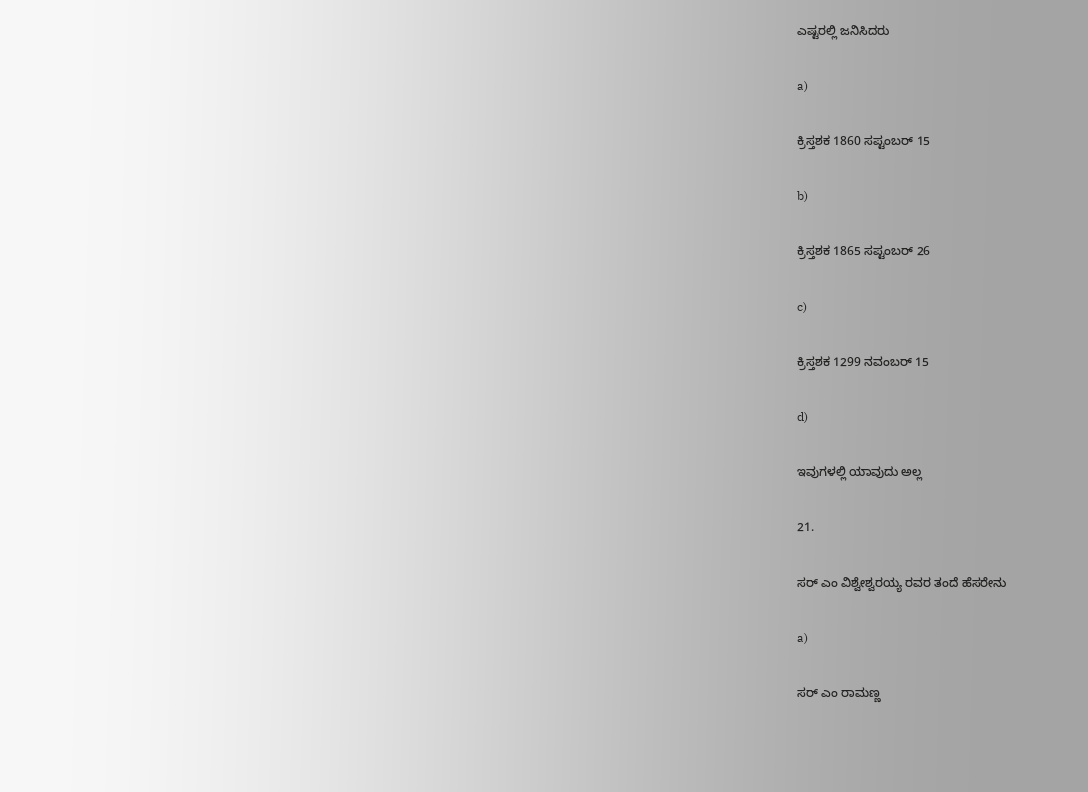ಎಷ್ಟರಲ್ಲಿ ಜನಿಸಿದರು

a)

ಕ್ರಿಸ್ತಶಕ 1860 ಸಪ್ಟಂಬರ್ 15

b)

ಕ್ರಿಸ್ತಶಕ 1865 ಸಪ್ಟಂಬರ್ 26

c)

ಕ್ರಿಸ್ತಶಕ 1299 ನವಂಬರ್ 15

d)

ಇವುಗಳಲ್ಲಿ ಯಾವುದು ಅಲ್ಲ

21.

ಸರ್ ಎಂ ವಿಶ್ವೇಶ್ವರಯ್ಯ ರವರ ತಂದೆ ಹೆಸರೇನು

a)

ಸರ್ ಎಂ ರಾಮಣ್ಣ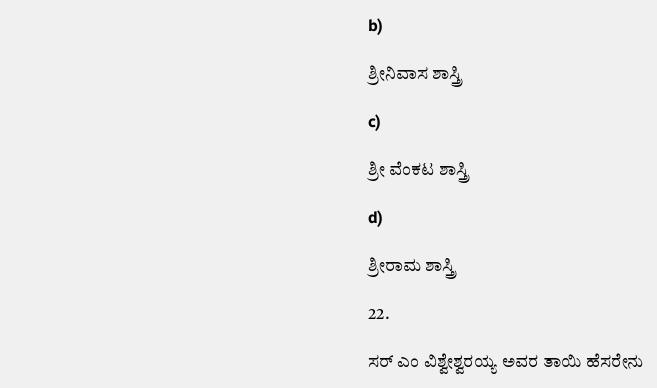b)

ಶ್ರೀನಿವಾಸ ಶಾಸ್ತ್ರಿ

c)

ಶ್ರೀ ವೆಂಕಟ ಶಾಸ್ತ್ರಿ

d)

ಶ್ರೀರಾಮ ಶಾಸ್ತ್ರಿ

22.

ಸರ್ ಎಂ ವಿಶ್ವೇಶ್ವರಯ್ಯ ಅವರ ತಾಯಿ ಹೆಸರೇನು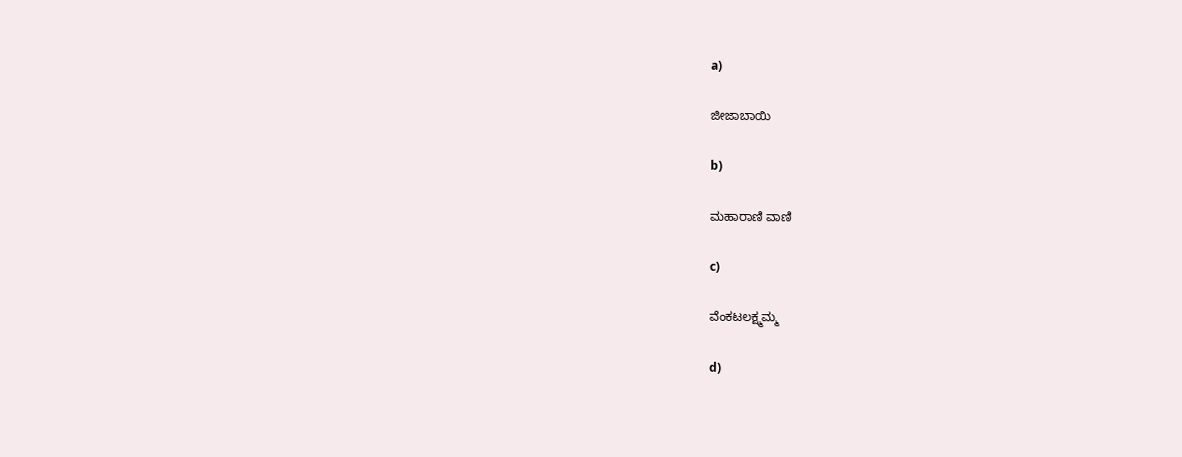a)

ಜೀಜಾಬಾಯಿ

b)

ಮಹಾರಾಣಿ ವಾಣಿ

c)

ವೆಂಕಟಲಕ್ಷ್ಮಮ್ಮ

d)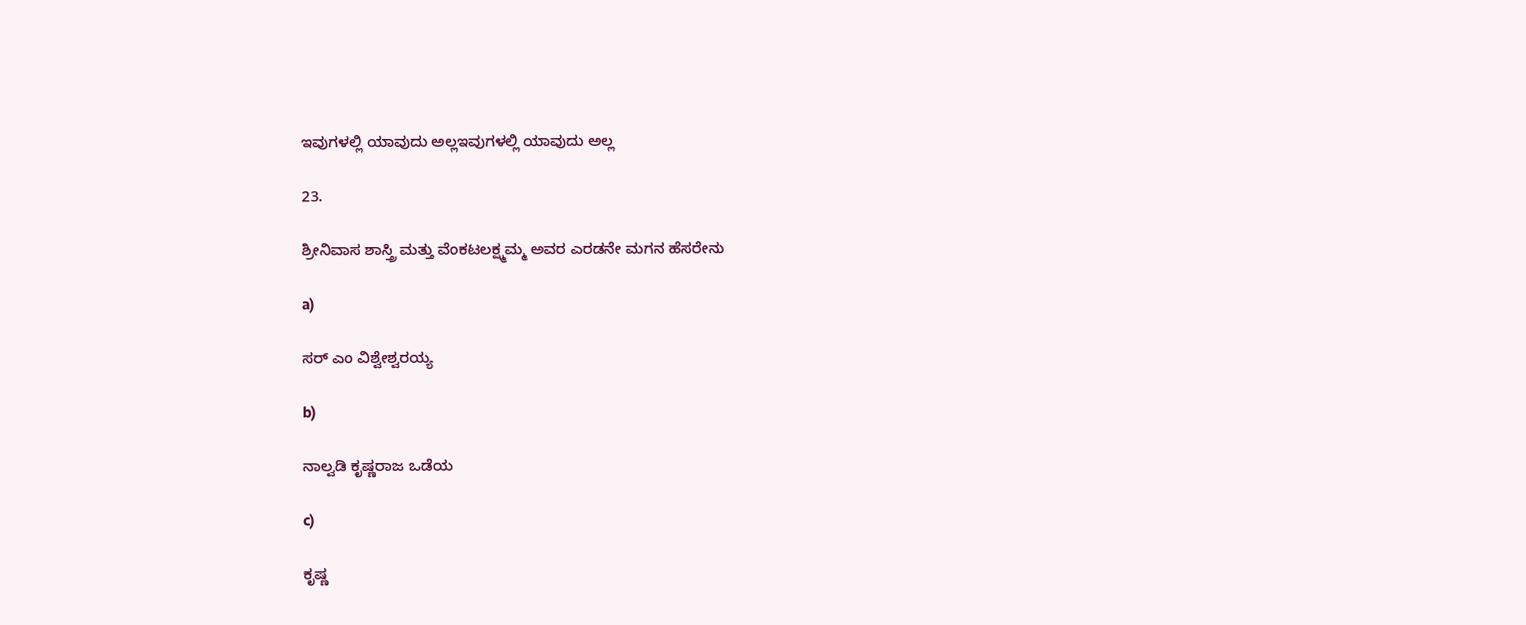ಇವುಗಳಲ್ಲಿ ಯಾವುದು ಅಲ್ಲಇವುಗಳಲ್ಲಿ ಯಾವುದು ಅಲ್ಲ

23.

ಶ್ರೀನಿವಾಸ ಶಾಸ್ತ್ರಿ ಮತ್ತು ವೆಂಕಟಲಕ್ಷ್ಮಮ್ಮ ಅವರ ಎರಡನೇ ಮಗನ ಹೆಸರೇನು

a)

ಸರ್ ಎಂ ವಿಶ್ವೇಶ್ವರಯ್ಯ

b)

ನಾಲ್ವಡಿ ಕೃಷ್ಣರಾಜ ಒಡೆಯ

c)

ಕೃಷ್ಣ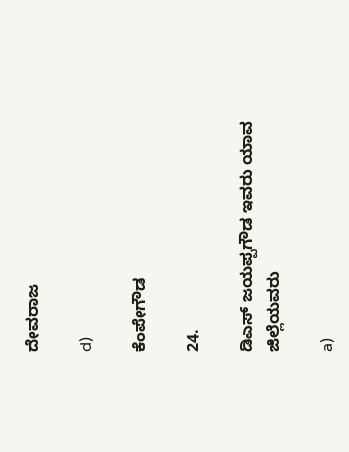ದೇವರಾಜ

d)

ಕೆಂಪೇಗೌಡ

24.

ಡಿಎಸ್ ಜಯಪ್ಪಗೌಡ ಇವರು ಯಾವ ಜಿಲ್ಲೆಯವರು

a)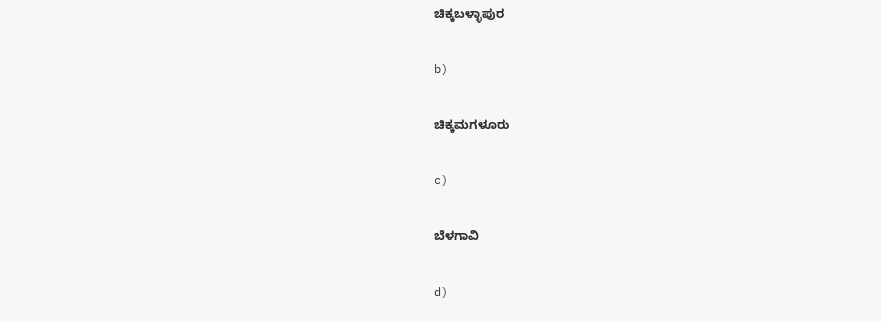ಚಿಕ್ಕಬಳ್ಳಾಪುರ

b)

ಚಿಕ್ಕಮಗಳೂರು

c)

ಬೆಳಗಾವಿ

d)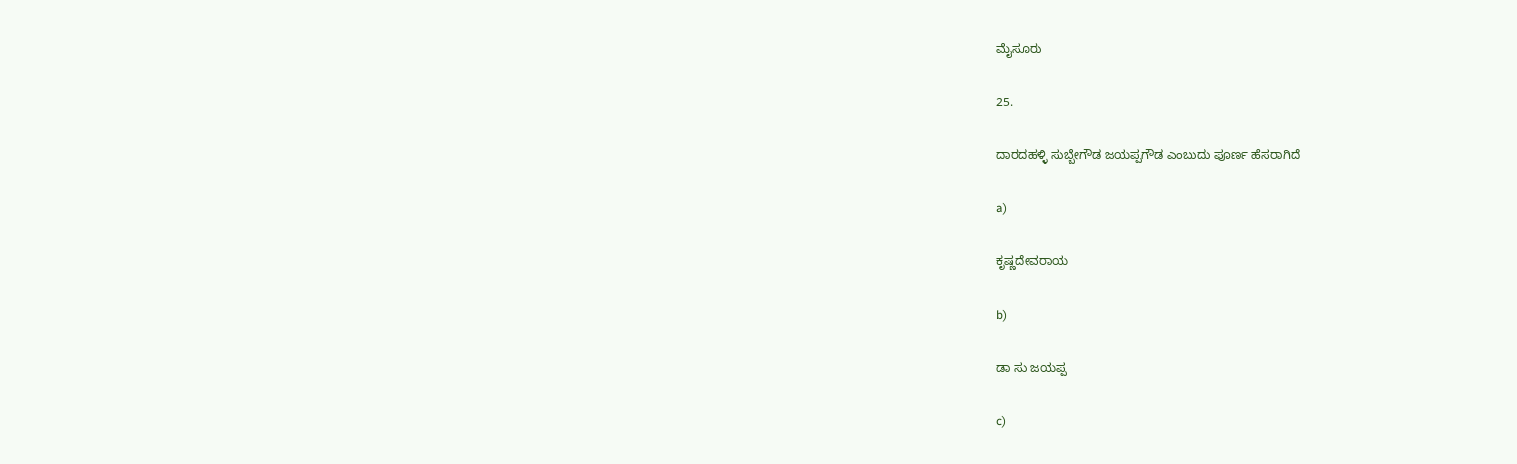ಮೈಸೂರು

25.

ದಾರದಹಳ್ಳಿ ಸುಬ್ಬೇಗೌಡ ಜಯಪ್ಪಗೌಡ ಎಂಬುದು ಪೂರ್ಣ ಹೆಸರಾಗಿದೆ

a)

ಕೃಷ್ಣದೇವರಾಯ

b)

ಡಾ ಸು ಜಯಪ್ಪ

c)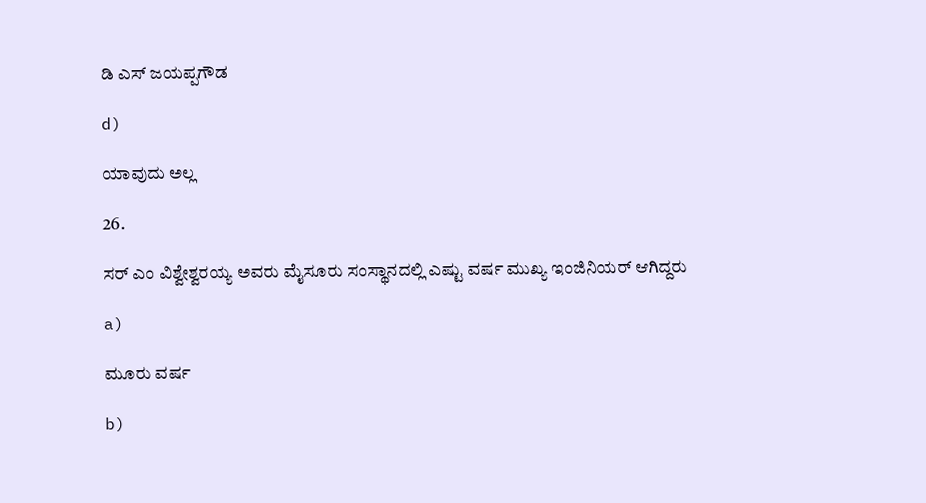ಡಿ ಎಸ್ ಜಯಪ್ಪಗೌಡ

d)

ಯಾವುದು ಅಲ್ಲ

26.

ಸರ್ ಎಂ ವಿಶ್ವೇಶ್ವರಯ್ಯ ಅವರು ಮೈಸೂರು ಸಂಸ್ಥಾನದಲ್ಲಿ ಎಷ್ಟು ವರ್ಷ ಮುಖ್ಯ ಇಂಜಿನಿಯರ್ ಆಗಿದ್ದರು

a)

ಮೂರು ವರ್ಷ

b)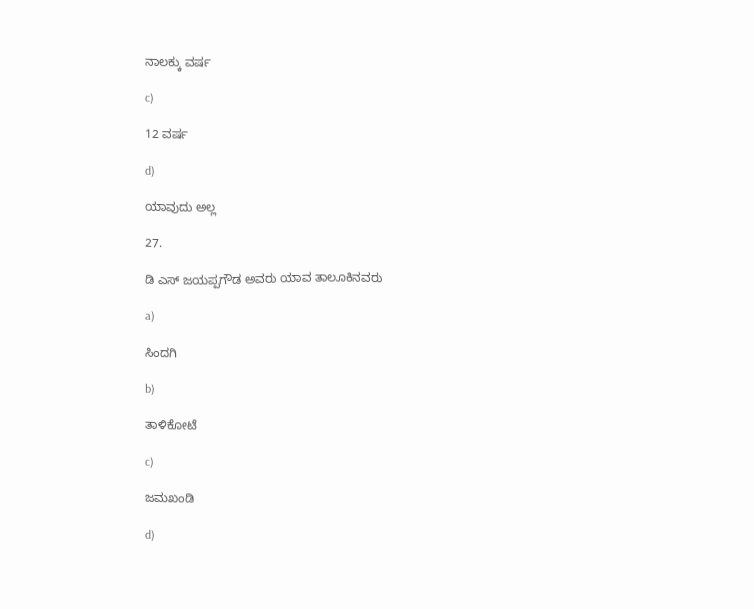ನಾಲಕ್ಕು ವರ್ಷ

c)

12 ವರ್ಷ

d)

ಯಾವುದು ಅಲ್ಲ

27.

ಡಿ ಎಸ್ ಜಯಪ್ಪಗೌಡ ಅವರು ಯಾವ ತಾಲೂಕಿನವರು

a)

ಸಿಂದಗಿ

b)

ತಾಳಿಕೋಟೆ

c)

ಜಮಖಂಡಿ

d)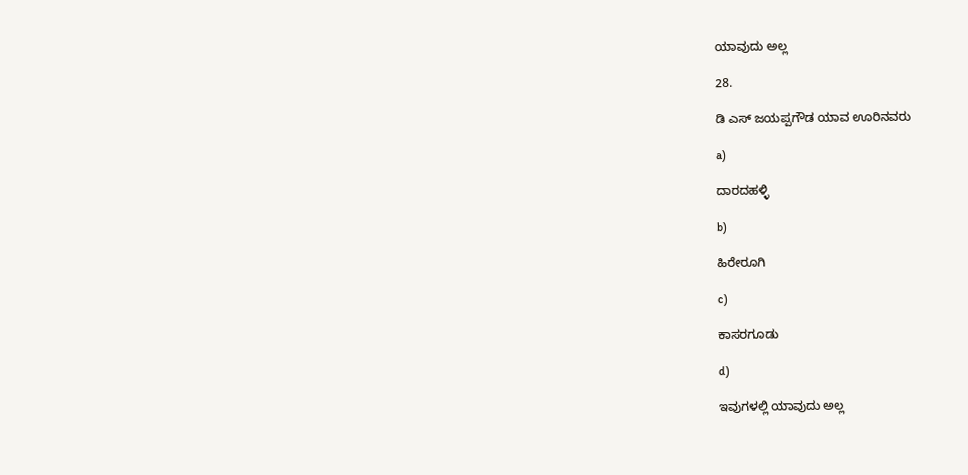ಯಾವುದು ಅಲ್ಲ

28.

ಡಿ ಎಸ್ ಜಯಪ್ಪಗೌಡ ಯಾವ ಊರಿನವರು

a)

ದಾರದಹಳ್ಳಿ

b)

ಹಿರೇರೂಗಿ

c)

ಕಾಸರಗೂಡು

d)

ಇವುಗಳಲ್ಲಿ ಯಾವುದು ಅಲ್ಲ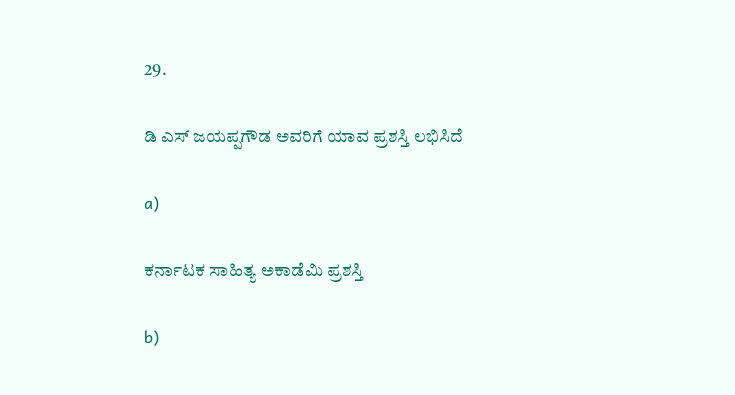29.

ಡಿ ಎಸ್ ಜಯಪ್ಪಗೌಡ ಅವರಿಗೆ ಯಾವ ಪ್ರಶಸ್ತಿ ಲಭಿಸಿದೆ

a)

ಕರ್ನಾಟಕ ಸಾಹಿತ್ಯ ಅಕಾಡೆಮಿ ಪ್ರಶಸ್ತಿ

b)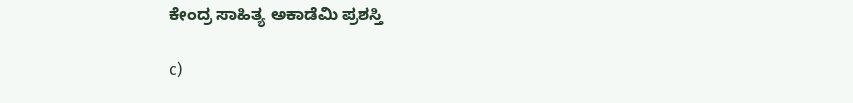ಕೇಂದ್ರ ಸಾಹಿತ್ಯ ಅಕಾಡೆಮಿ ಪ್ರಶಸ್ತಿ

c)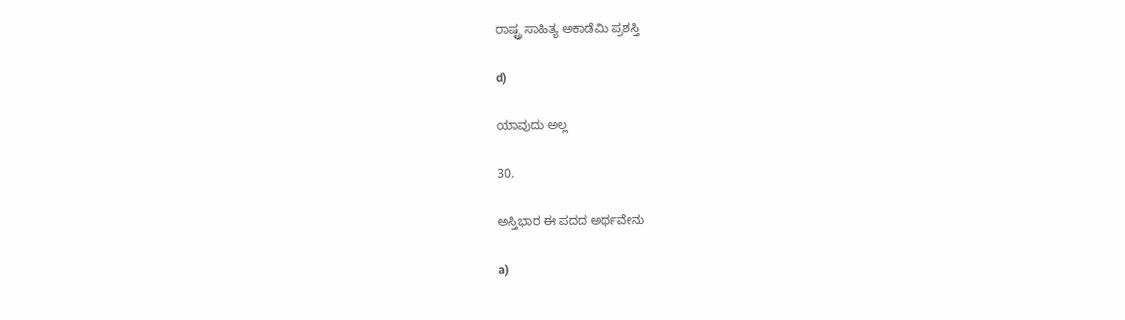ರಾಷ್ಟ್ರ ಸಾಹಿತ್ಯ ಅಕಾಡೆಮಿ ಪ್ರಶಸ್ತಿ

d)

ಯಾವುದು ಅಲ್ಲ

30.

ಅಸ್ತಿಭಾರ ಈ ಪದದ ಅರ್ಥವೇನು

a)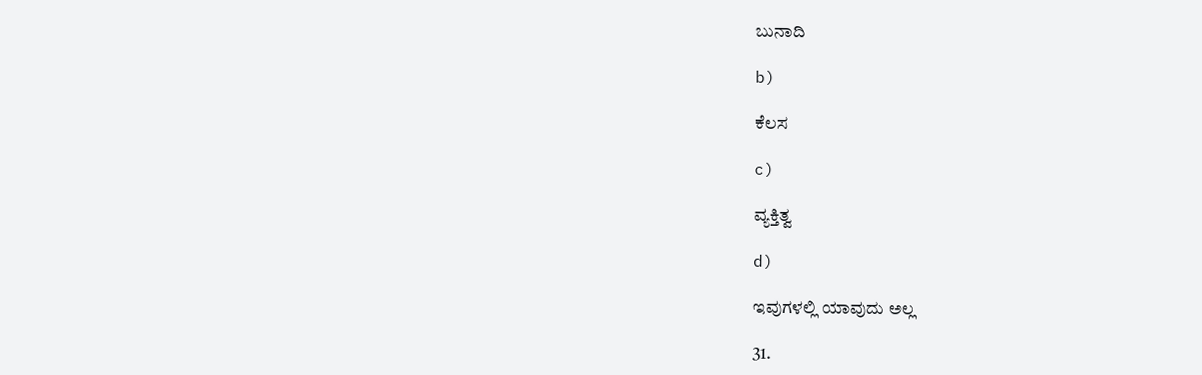ಬುನಾದಿ

b)

ಕೆಲಸ

c)

ವ್ಯಕ್ತಿತ್ವ

d)

ಇವುಗಳಲ್ಲಿ ಯಾವುದು ಅಲ್ಲ

31.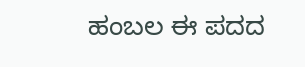ಹಂಬಲ ಈ ಪದದ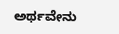ಅರ್ಥವೇನು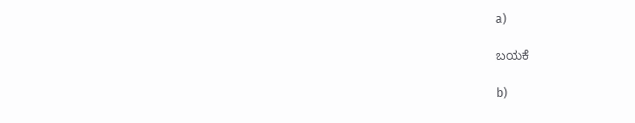a)

ಬಯಕೆ

b)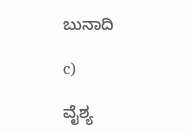ಬುನಾದಿ

c)

ವೈಶ್ಯ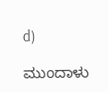d)

ಮುಂದಾಳು